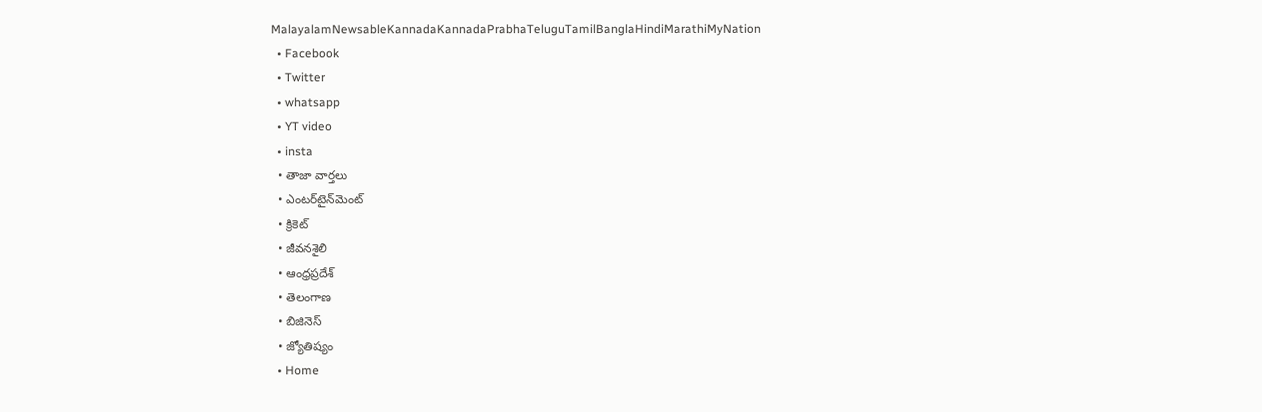MalayalamNewsableKannadaKannadaPrabhaTeluguTamilBanglaHindiMarathiMyNation
  • Facebook
  • Twitter
  • whatsapp
  • YT video
  • insta
  • తాజా వార్తలు
  • ఎంటర్‌టైన్‌మెంట్
  • క్రికెట్
  • జీవనశైలి
  • ఆంధ్రప్రదేశ్
  • తెలంగాణ
  • బిజినెస్
  • జ్యోతిష్యం
  • Home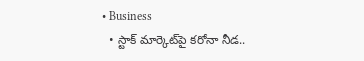• Business
  • స్టాక్ మార్కెట్‌పై కరోనా నీడ..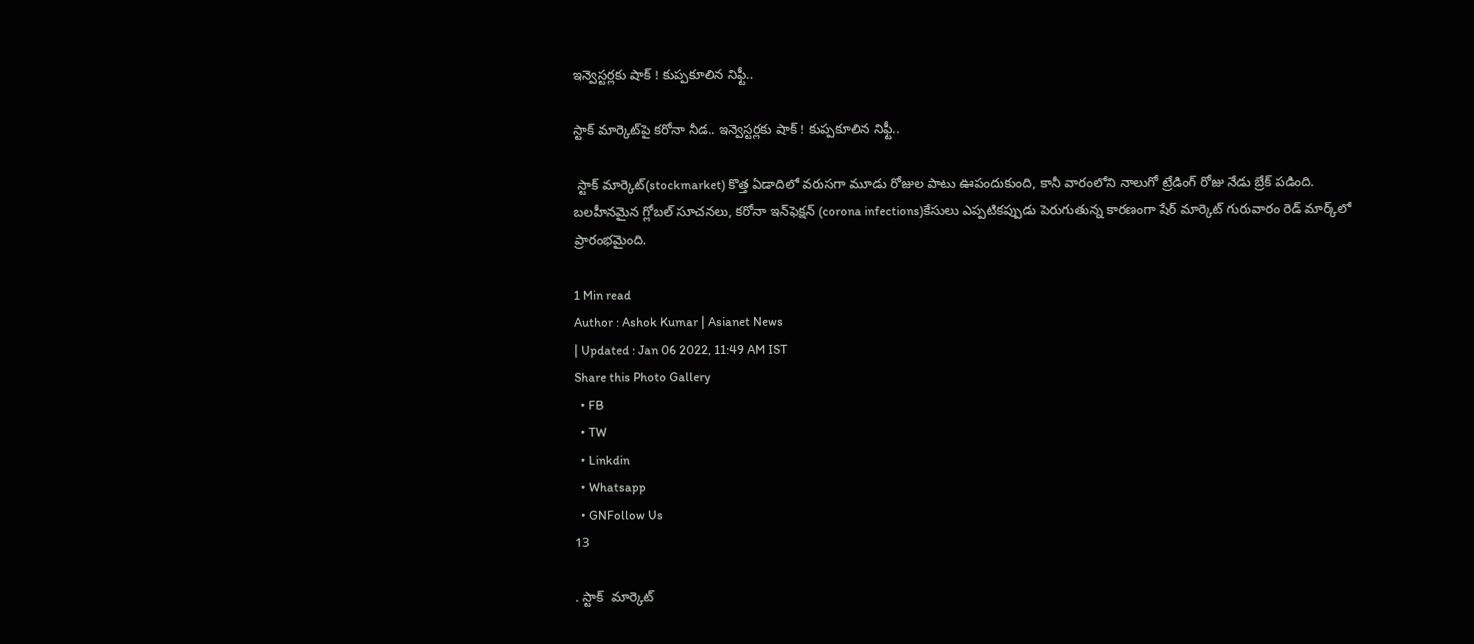ఇన్వెస్టర్లకు షాక్‌ ! కుప్పకూలిన నిఫ్టీ..

స్టాక్ మార్కెట్‌పై కరోనా నీడ.. ఇన్వెస్టర్లకు షాక్‌ ! కుప్పకూలిన నిఫ్టీ..

 స్టాక్ మార్కెట్(stockmarket) కొత్త ఏడాదిలో వరుసగా మూడు రోజుల పాటు ఊపందుకుంది, కానీ వారంలోని నాలుగో ట్రేడింగ్ రోజు నేడు బ్రేక్ పడింది. బలహీనమైన గ్లోబల్ సూచనలు, కరోనా ఇన్‌ఫెక్షన్ (corona infections)కేసులు ఎప్పటికప్పుడు పెరుగుతున్న కారణంగా షేర్ మార్కెట్ గురువారం రెడ్ మార్క్‌లో ప్రారంభమైంది.

1 Min read
Author : Ashok Kumar | Asianet News
| Updated : Jan 06 2022, 11:49 AM IST
Share this Photo Gallery
  • FB
  • TW
  • Linkdin
  • Whatsapp
  • GNFollow Us
13

. స్టాక్  మార్కెట్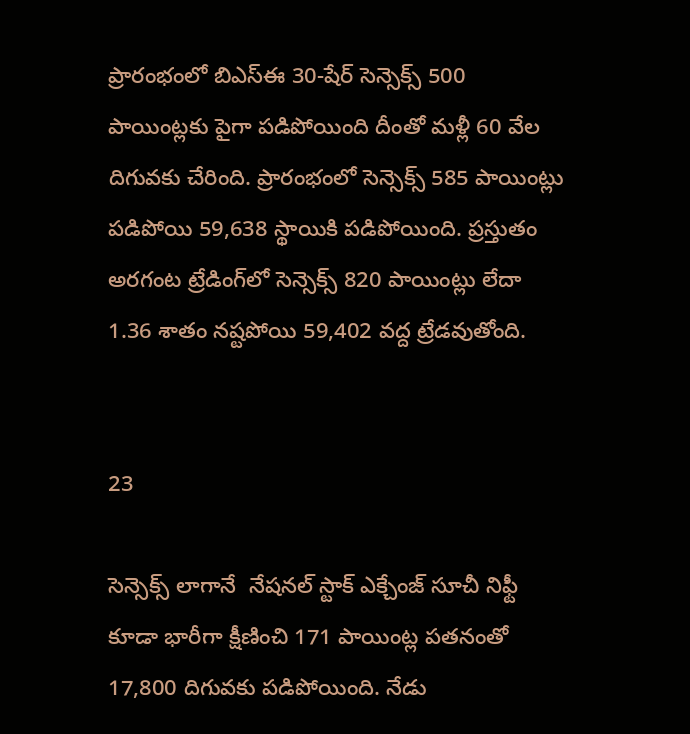ప్రారంభంలో బి‌ఎస్‌ఈ 30-షేర్ సెన్సెక్స్ 500 పాయింట్లకు పైగా పడిపోయింది దీంతో మళ్లీ 60 వేల దిగువకు చేరింది. ప్రారంభంలో సెన్సెక్స్ 585 పాయింట్లు పడిపోయి 59,638 స్థాయికి పడిపోయింది. ప్రస్తుతం అరగంట ట్రేడింగ్‌లో సెన్సెక్స్ 820 పాయింట్లు లేదా 1.36 శాతం నష్టపోయి 59,402 వద్ద ట్రేడవుతోంది.


23

సెన్సెక్స్ లాగానే  నేషనల్ స్టాక్ ఎక్చేంజ్ సూచీ నిఫ్టీ కూడా భారీగా క్షీణించి 171 పాయింట్ల పతనంతో 17,800 దిగువకు పడిపోయింది. నేడు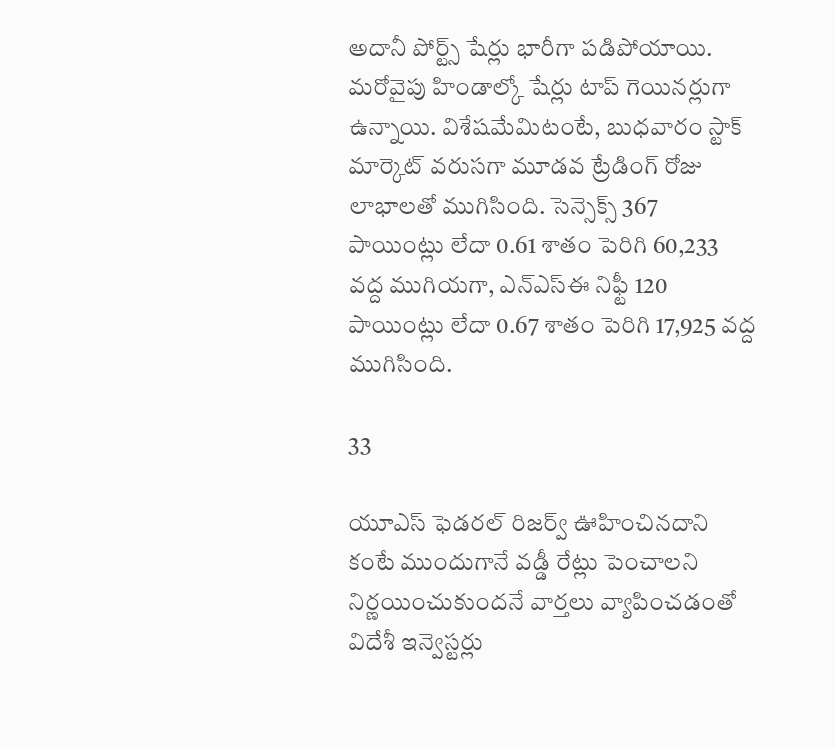అదానీ పోర్ట్స్ షేర్లు భారీగా పడిపోయాయి. మరోవైపు హిండాల్కో షేర్లు టాప్ గెయినర్లుగా ఉన్నాయి. విశేషమేమిటంటే, బుధవారం స్టాక్ మార్కెట్ వరుసగా మూడవ ట్రేడింగ్ రోజు లాభాలతో ముగిసింది. సెన్సెక్స్ 367 పాయింట్లు లేదా 0.61 శాతం పెరిగి 60,233 వద్ద ముగియగా, ఎన్‌ఎస్‌ఈ నిఫ్టీ 120 పాయింట్లు లేదా 0.67 శాతం పెరిగి 17,925 వద్ద ముగిసింది.

33

యూఎస్‌ ఫెడరల్‌ రిజర్వ్‌ ఊహించినదాని కంటే ముందుగానే వడ్డీ రేట్లు పెంచాలని నిర్ణయించుకుందనే వార్తలు వ్యాపించడంతో విదేశీ ఇన్వెస్టర్లు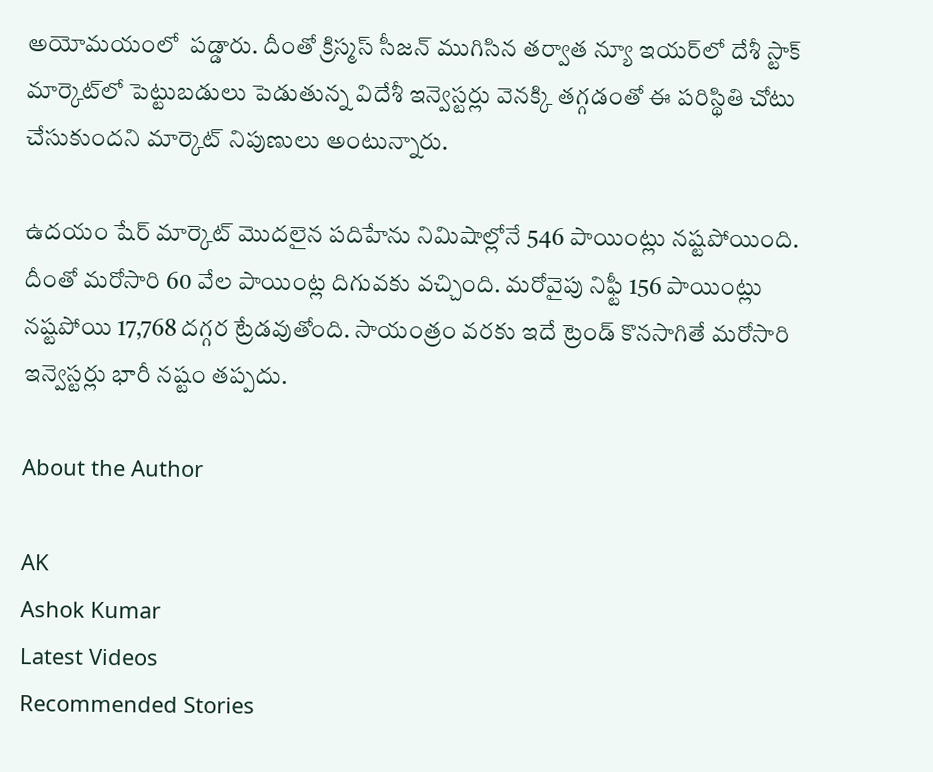అయోమయంలో  పడ్డారు. దీంతో క్రిస్మస్‌ సీజన్‌ ముగిసిన తర్వాత న్యూ ఇయర్‌లో దేశీ స్టాక్‌ మార్కెట్‌లో పెట్టుబడులు పెడుతున్న విదేశీ ఇన్వెస్టర్లు వెనక్కి తగ్గడంతో ఈ పరిస్థితి చోటు చేసుకుందని మార్కెట్‌ నిపుణులు అంటున్నారు.

ఉదయం షేర్ మార్కెట్‌ మొదలైన పదిహేను నిమిషాల్లోనే 546 పాయింట్లు నష్టపోయింది. దీంతో మరోసారి 60 వేల పాయింట్ల దిగువకు వచ్చింది. మరోవైపు నిఫ్టీ 156 పాయింట్లు నష్టపోయి 17,768 దగ్గర ట్రేడవుతోంది. సాయంత్రం వరకు ఇదే ట్రెండ్‌ కొనసాగితే మరోసారి ఇన్వెస్టర్లు భారీ నష్టం తప్పదు.

About the Author

AK
Ashok Kumar
Latest Videos
Recommended Stories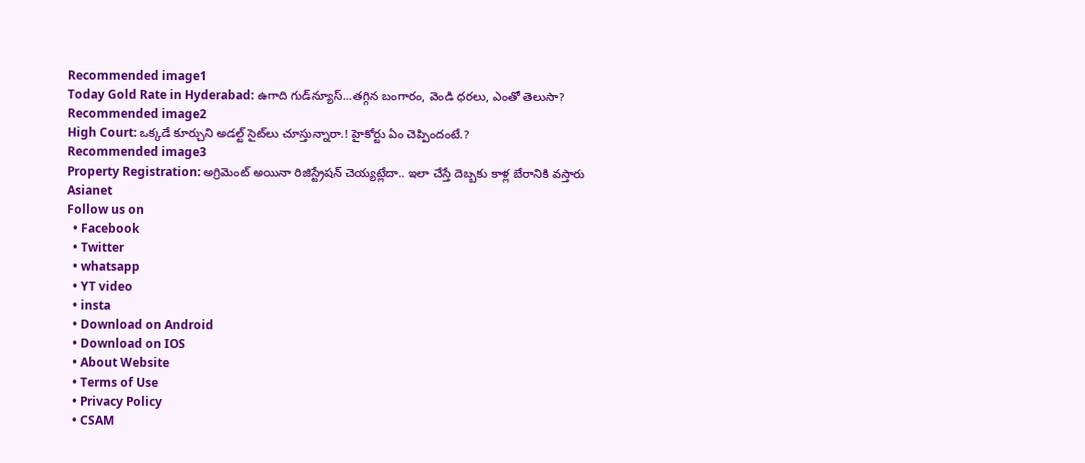Recommended image1
Today Gold Rate in Hyderabad: ఉగాది గుడ్‍న్యూస్...తగ్గిన బంగారం, వెండి ధరలు, ఎంతో తెలుసా?
Recommended image2
High Court: ఒక్కడే కూర్చుని అడల్ట్ సైట్‌లు చూస్తున్నారా.! హైకోర్టు ఏం చెప్పిందంటే.?
Recommended image3
Property Registration: అగ్రిమెంట్ అయినా రిజిస్ట్రేషన్ చెయ్యట్లేదా.. ఇలా చేస్తే దెబ్బకు కాళ్ల బేరానికి వస్తారు
Asianet
Follow us on
  • Facebook
  • Twitter
  • whatsapp
  • YT video
  • insta
  • Download on Android
  • Download on IOS
  • About Website
  • Terms of Use
  • Privacy Policy
  • CSAM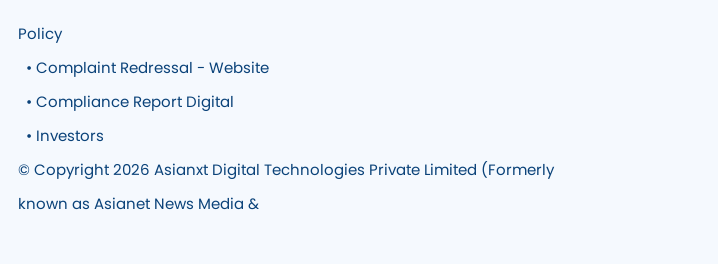Policy
  • Complaint Redressal - Website
  • Compliance Report Digital
  • Investors
© Copyright 2026 Asianxt Digital Technologies Private Limited (Formerly known as Asianet News Media &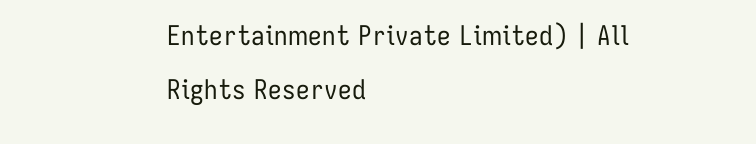Entertainment Private Limited) | All Rights Reserved